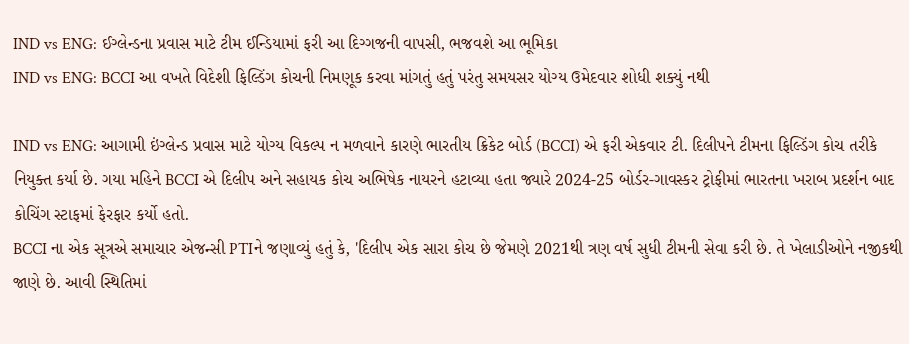IND vs ENG: ઈગ્લેન્ડના પ્રવાસ માટે ટીમ ઈન્ડિયામાં ફરી આ દિગ્ગજની વાપસી, ભજવશે આ ભૂમિકા
IND vs ENG: BCCI આ વખતે વિદેશી ફિલ્ડિંગ કોચની નિમણૂક કરવા માંગતું હતું પરંતુ સમયસર યોગ્ય ઉમેદવાર શોધી શક્યું નથી

IND vs ENG: આગામી ઇંગ્લેન્ડ પ્રવાસ માટે યોગ્ય વિકલ્પ ન મળવાને કારણે ભારતીય ક્રિકેટ બોર્ડ (BCCI) એ ફરી એકવાર ટી. દિલીપને ટીમના ફિલ્ડિંગ કોચ તરીકે નિયુક્ત કર્યા છે. ગયા મહિને BCCI એ દિલીપ અને સહાયક કોચ અભિષેક નાયરને હટાવ્યા હતા જ્યારે 2024-25 બોર્ડર-ગાવસ્કર ટ્રોફીમાં ભારતના ખરાબ પ્રદર્શન બાદ કોચિંગ સ્ટાફમાં ફેરફાર કર્યો હતો.
BCCI ના એક સૂત્રએ સમાચાર એજન્સી PTIને જણાવ્યું હતું કે, 'દિલીપ એક સારા કોચ છે જેમણે 2021થી ત્રણ વર્ષ સુધી ટીમની સેવા કરી છે. તે ખેલાડીઓને નજીકથી જાણે છે. આવી સ્થિતિમાં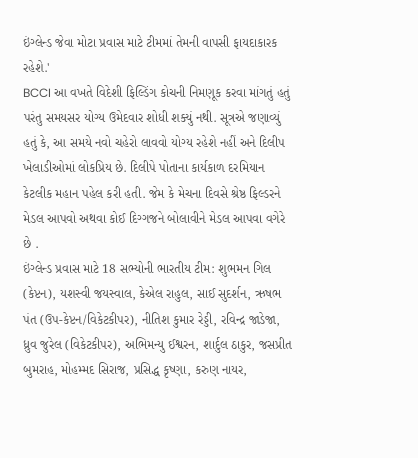ઇંગ્લેન્ડ જેવા મોટા પ્રવાસ માટે ટીમમાં તેમની વાપસી ફાયદાકારક રહેશે.'
BCCI આ વખતે વિદેશી ફિલ્ડિંગ કોચની નિમણૂક કરવા માંગતું હતું પરંતુ સમયસર યોગ્ય ઉમેદવાર શોધી શક્યું નથી. સૂત્રએ જણાવ્યું હતું કે, આ સમયે નવો ચહેરો લાવવો યોગ્ય રહેશે નહીં અને દિલીપ ખેલાડીઓમાં લોકપ્રિય છે. દિલીપે પોતાના કાર્યકાળ દરમિયાન કેટલીક મહાન પહેલ કરી હતી. જેમ કે મેચના દિવસે શ્રેષ્ઠ ફિલ્ડરને મેડલ આપવો અથવા કોઈ દિગ્ગજને બોલાવીને મેડલ આપવા વગેરે છે .
ઇંગ્લેન્ડ પ્રવાસ માટે 18 સભ્યોની ભારતીય ટીમ: શુભમન ગિલ (કેપ્ટન), યશસ્વી જયસ્વાલ, કેએલ રાહુલ, સાઈ સુદર્શન, ઋષભ પંત (ઉપ-કેપ્ટન/વિકેટકીપર), નીતિશ કુમાર રેડ્ડી, રવિન્દ્ર જાડેજા, ધ્રુવ જુરેલ (વિકેટકીપર), અભિમન્યુ ઈશ્વરન, શાર્દુલ ઠાકુર, જસપ્રીત બુમરાહ, મોહમ્મદ સિરાજ, પ્રસિદ્ધ કૃષ્ણા, કરુણ નાયર,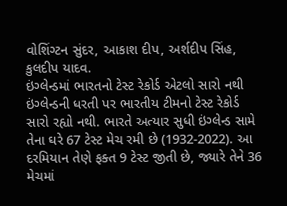વોશિંગ્ટન સુંદર, આકાશ દીપ, અર્શદીપ સિંહ, કુલદીપ યાદવ.
ઇંગ્લેન્ડમાં ભારતનો ટેસ્ટ રેકોર્ડ એટલો સારો નથી
ઇંગ્લેન્ડની ધરતી પર ભારતીય ટીમનો ટેસ્ટ રેકોર્ડ સારો રહ્યો નથી. ભારતે અત્યાર સુધી ઇંગ્લેન્ડ સામે તેના ઘરે 67 ટેસ્ટ મેચ રમી છે (1932-2022). આ દરમિયાન તેણે ફક્ત 9 ટેસ્ટ જીતી છે, જ્યારે તેને 36 મેચમાં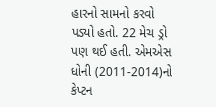હારનો સામનો કરવો પડ્યો હતો. 22 મેચ ડ્રો પણ થઈ હતી. એમએસ ધોની (2011-2014)નો કેપ્ટન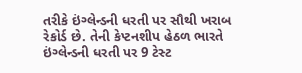તરીકે ઇંગ્લેન્ડની ધરતી પર સૌથી ખરાબ રેકોર્ડ છે. તેની કેપ્ટનશીપ હેઠળ ભારતે ઇંગ્લેન્ડની ધરતી પર 9 ટેસ્ટ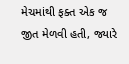મેચમાંથી ફક્ત એક જ જીત મેળવી હતી, જ્યારે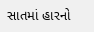સાતમાં હારનો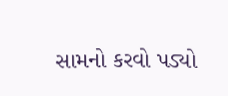સામનો કરવો પડ્યો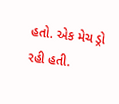હતો. એક મેચ ડ્રો રહી હતી.